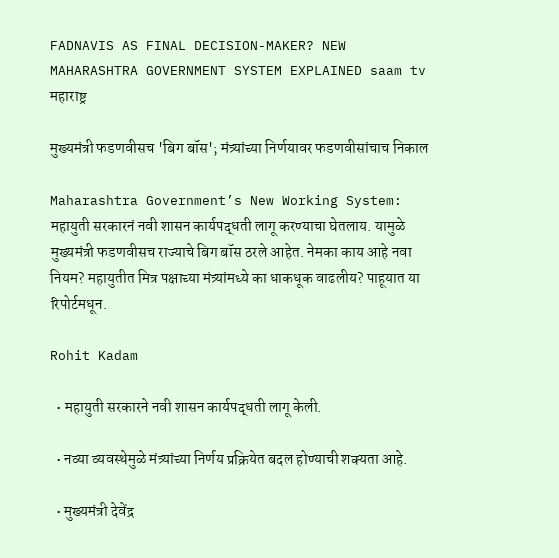FADNAVIS AS FINAL DECISION-MAKER? NEW MAHARASHTRA GOVERNMENT SYSTEM EXPLAINED saam tv
महाराष्ट्र

मुख्यमंत्री फडणवीसच 'बिग बॉस'; मंत्र्यांच्या निर्णयावर फडणवीसांचाच निकाल

Maharashtra Government’s New Working System: महायुती सरकारनं नवी शासन कार्यपद्धती लागू करण्याचा घेतलाय. यामुळे मुख्यमंत्री फडणवीसच राज्याचे बिग बॉस ठरले आहेत. नेमका काय आहे नवा नियम? महायुतीत मित्र पक्षाच्या मंत्र्यांमध्ये का धाकधूक वाढलीय? पाहूयात या रिपोर्टमधून.

Rohit Kadam

  • महायुती सरकारने नवी शासन कार्यपद्धती लागू केली.

  • नव्या व्यवस्थेमुळे मंत्र्यांच्या निर्णय प्रक्रियेत बदल होण्याची शक्यता आहे.

  • मुख्यमंत्री देवेंद्र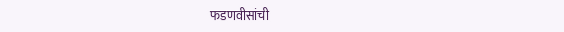फडणवीसांची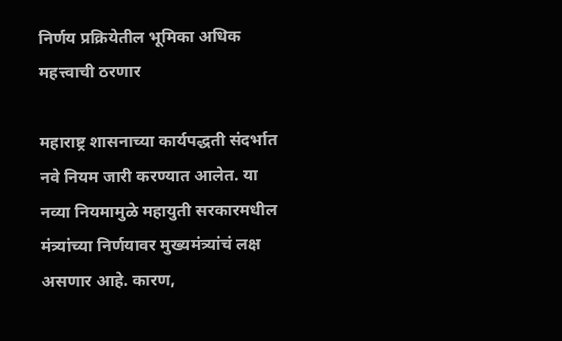निर्णय प्रक्रियेतील भूमिका अधिक महत्त्वाची ठरणार

महाराष्ट्र शासनाच्या कार्यपद्धती संदर्भात नवे नियम जारी करण्यात आलेत. या नव्या नियमामुळे महायुती सरकारमधील मंत्र्यांच्या निर्णयावर मुख्यमंत्र्यांचं लक्ष असणार आहे. कारण,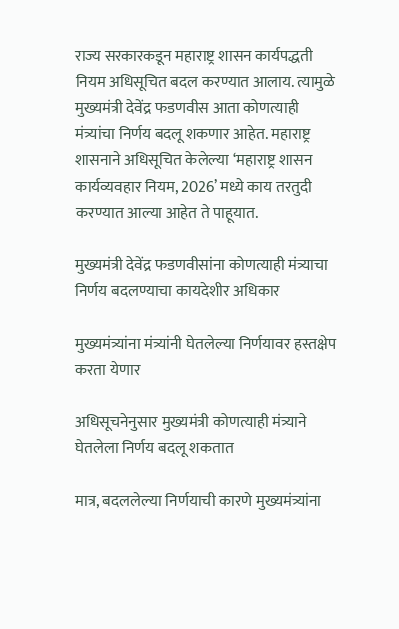राज्य सरकारकडून महाराष्ट्र शासन कार्यपद्धती नियम अधिसूचित बदल करण्यात आलाय. त्यामुळे मुख्यमंत्री देवेंद्र फडणवीस आता कोणत्याही मंत्र्यांचा निर्णय बदलू शकणार आहेत. महाराष्ट्र शासनाने अधिसूचित केलेल्या ‘महाराष्ट्र शासन कार्यव्यवहार नियम, 2026’ मध्ये काय तरतुदी करण्यात आल्या आहेत ते पाहूयात.

मुख्यमंत्री देवेंद्र फडणवीसांना कोणत्याही मंत्र्याचा निर्णय बदलण्याचा कायदेशीर अधिकार

मुख्यमंत्र्यांना मंत्र्यांनी घेतलेल्या निर्णयावर हस्तक्षेप करता येणार

अधिसूचनेनुसार मुख्यमंत्री कोणत्याही मंत्र्याने घेतलेला निर्णय बदलू शकतात

मात्र, बदललेल्या निर्णयाची कारणे मुख्यमंत्र्यांना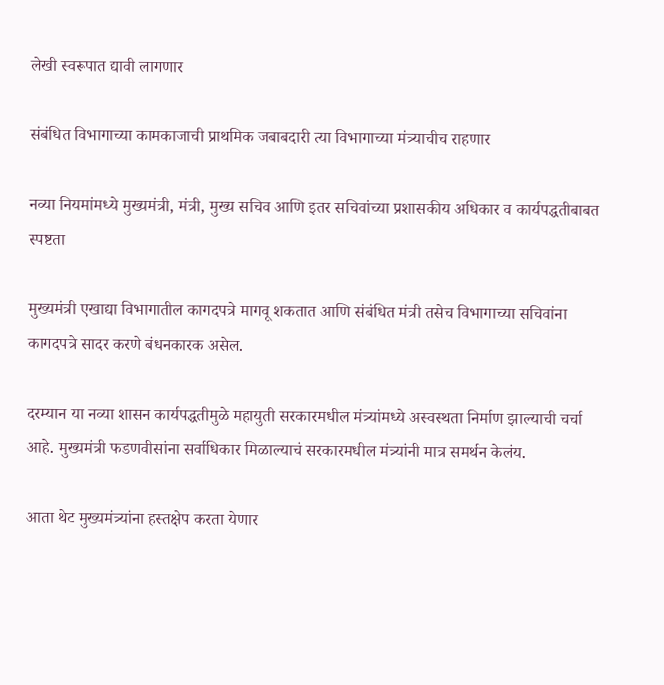लेखी स्वरूपात द्यावी लागणार

संबंधित विभागाच्या कामकाजाची प्राथमिक जबाबदारी त्या विभागाच्या मंत्र्याचीच राहणार

नव्या नियमांमध्ये मुख्यमंत्री, मंत्री, मुख्य सचिव आणि इतर सचिवांच्या प्रशासकीय अधिकार व कार्यपद्धतीबाबत स्पष्टता

मुख्यमंत्री एखाद्या विभागातील कागदपत्रे मागवू शकतात आणि संबंधित मंत्री तसेच विभागाच्या सचिवांना कागदपत्रे सादर करणे बंधनकारक असेल.

दरम्यान या नव्या शासन कार्यपद्धतीमुळे महायुती सरकारमधील मंत्र्यांमध्ये अस्वस्थता निर्माण झाल्याची चर्चा आहे. मुख्यमंत्री फडणवीसांना सर्वाधिकार मिळाल्याचं सरकारमधील मंत्र्यांनी मात्र समर्थन केलंय.

आता थेट मुख्यमंत्र्यांना हस्तक्षेप करता येणार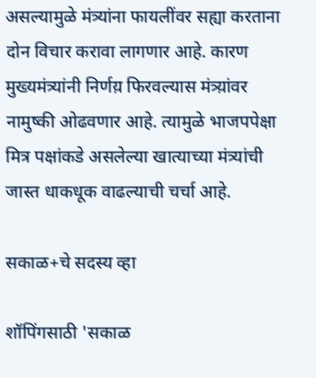असल्यामुळे मंत्र्यांना फायलींवर सह्या करताना दोन विचार करावा लागणार आहे. कारण मुख्यमंत्र्यांनी निर्णय़ फिरवल्यास मंत्र्य़ांवर नामुष्की ओढवणार आहे. त्यामुळे भाजपपेक्षा मित्र पक्षांकडे असलेल्या खात्याच्या मंत्र्यांची जास्त धाकधूक वाढल्याची चर्चा आहे.

सकाळ+चे सदस्य व्हा

शॉपिंगसाठी 'सकाळ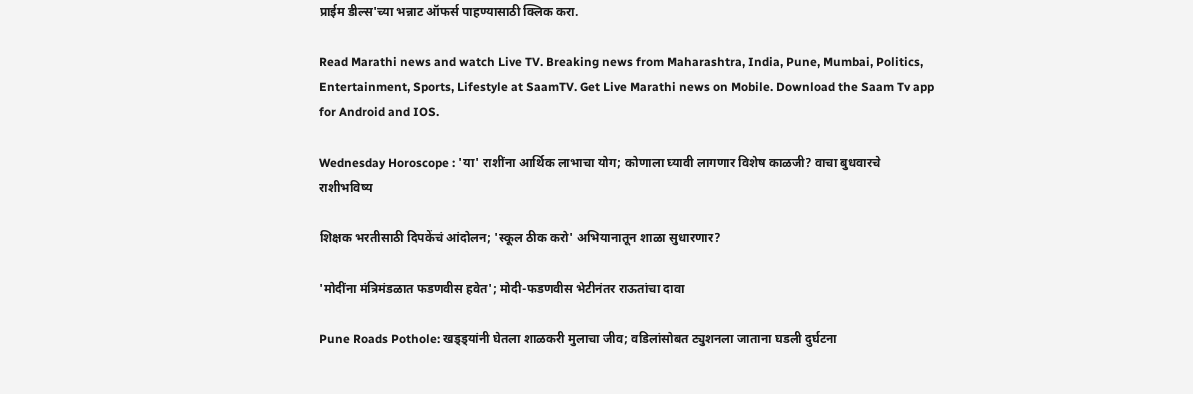प्राईम डील्स'च्या भन्नाट ऑफर्स पाहण्यासाठी क्लिक करा.

Read Marathi news and watch Live TV. Breaking news from Maharashtra, India, Pune, Mumbai, Politics, Entertainment, Sports, Lifestyle at SaamTV. Get Live Marathi news on Mobile. Download the Saam Tv app for Android and IOS.

Wednesday Horoscope : 'या' राशींना आर्थिक लाभाचा योग; कोणाला घ्यावी लागणार विशेष काळजी? वाचा बुधवारचे राशीभविष्य

शिक्षक भरतीसाठी दिपकेंचं आंदोलन; 'स्कूल ठीक करो' अभियानातून शाळा सुधारणार?

'मोदींना मंत्रिमंडळात फडणवीस हवेत'; मोदी-फडणवीस भेटीनंतर राऊतांचा दावा

Pune Roads Pothole: खड्ड्यांनी घेतला शाळकरी मुलाचा जीव; वडिलांसोबत ट्युशनला जाताना घडली दुर्घटना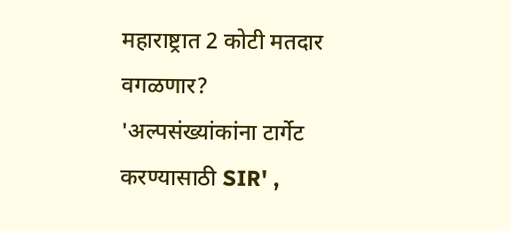महाराष्ट्रात 2 कोटी मतदार वगळणार? 'अल्पसंख्यांकांना टार्गेट करण्यासाठी SIR' ,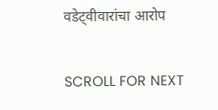वडेट्वीवारांचा आरोप

SCROLL FOR NEXT